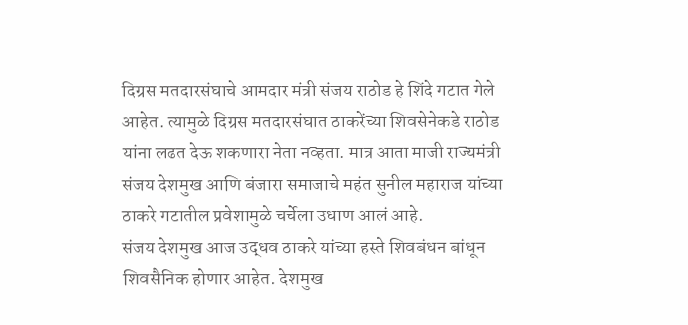दिग्रस मतदारसंघाचे आमदार मंत्री संजय राठोड हे शिंदे गटात गेले आहेत. त्यामुळे दिग्रस मतदारसंघात ठाकरेंच्या शिवसेनेकडे राठोड यांना लढत देऊ शकणारा नेता नव्हता. मात्र आता माजी राज्यमंत्री संजय देशमुख आणि बंजारा समाजाचे महंत सुनील महाराज यांच्या ठाकरे गटातील प्रवेशामुळे चर्चेला उधाण आलं आहे.
संजय देशमुख आज उद्धव ठाकरे यांच्या हस्ते शिवबंधन बांधून शिवसैनिक होणार आहेत. देशमुख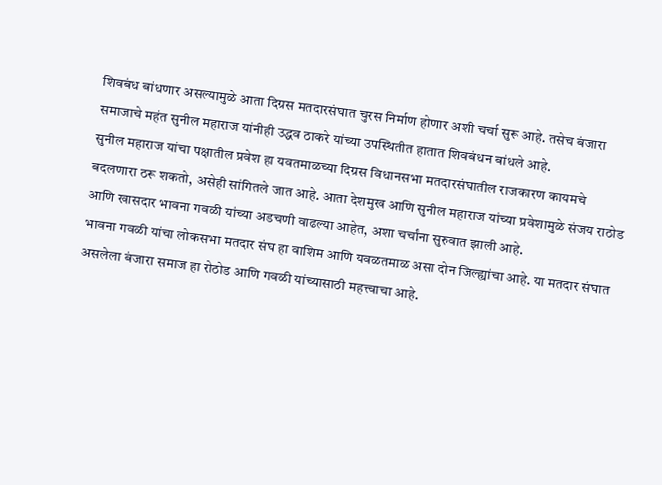शिवबंध बांधणार असल्यामुळे आता दिग्रस मतदारसंघात चुरस निर्माण होणार अशी चर्चा सुरू आहे. तसेच बंजारा समाजाचे महंत सुनील महाराज यांनीही उद्धव ठाकरे यांच्या उपस्थितीत हातात शिवबंधन बांधले आहे.
सुनील महाराज यांचा पक्षातील प्रवेश हा यवतमाळच्या दिग्रस विधानसभा मतदारसंघातील राजकारण कायमचे बदलणारा ठरू शकतो, असेही सांगितले जात आहे. आता देशमुख आणि सुनील महाराज यांच्या प्रवेशामुळे संजय राठोड आणि खासदार भावना गवळी यांच्या अडचणी वाढल्या आहेत, अशा चर्चांना सुरुवात झाली आहे.
भावना गवळी यांचा लोकसभा मतदार संघ हा वाशिम आणि यवळतमाळ असा दोन जिल्ह्यांचा आहे. या मतदार संघात असलेला बंजारा समाज हा रोठोड आणि गवळी यांच्यासाठी महत्त्वाचा आहे.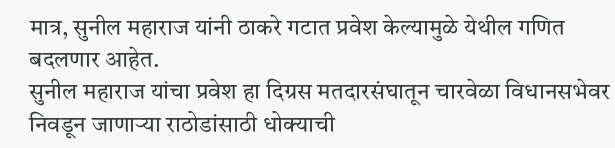मात्र, सुनील महाराज यांनी ठाकरे गटात प्रवेश केल्यामुळे येथील गणित बदलणार आहेत.
सुनील महाराज यांचा प्रवेश हा दिग्रस मतदारसंघातून चारवेळा विधानसभेवर निवडून जाणाऱ्या राठोडांसाठी धोक्याची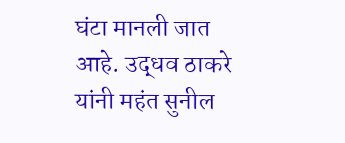घंटा मानली जात आहे. उद्धव ठाकरे यांनी महंत सुनील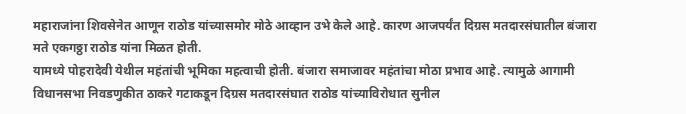महाराजांना शिवसेनेत आणून राठोड यांच्यासमोर मोठे आव्हान उभे केले आहे. कारण आजपर्यंत दिग्रस मतदारसंघातील बंजारा मते एकगठ्ठा राठोड यांना मिळत होती.
यामध्ये पोहरादेवी येथील महंतांची भूमिका महत्वाची होती. बंजारा समाजावर महंतांचा मोठा प्रभाव आहे. त्यामुळे आगामी विधानसभा निवडणुकीत ठाकरे गटाकडून दिग्रस मतदारसंघात राठोड यांच्याविरोधात सुनील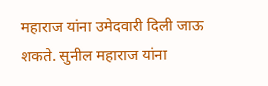महाराज यांना उमेदवारी दिली जाऊ शकते. सुनील महाराज यांना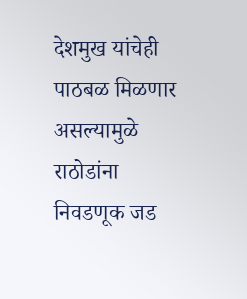देशमुख यांचेही पाठबळ मिळणार असल्यामुळे राठोडांना निवडणूक जड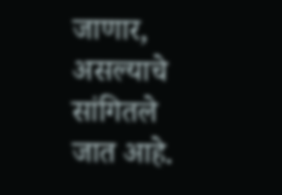जाणार, असल्याचे सांगितले जात आहे.